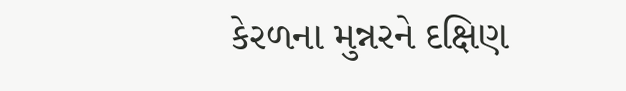કેરળના મુન્નરને દક્ષિણ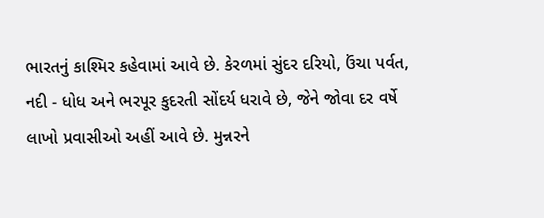ભારતનું કાશ્મિર કહેવામાં આવે છે. કેરળમાં સુંદર દરિયો, ઉંચા પર્વત, નદી - ધોધ અને ભરપૂર કુદરતી સોંદર્ય ધરાવે છે, જેને જોવા દર વર્ષે લાખો પ્રવાસીઓ અહીં આવે છે. મુન્નરને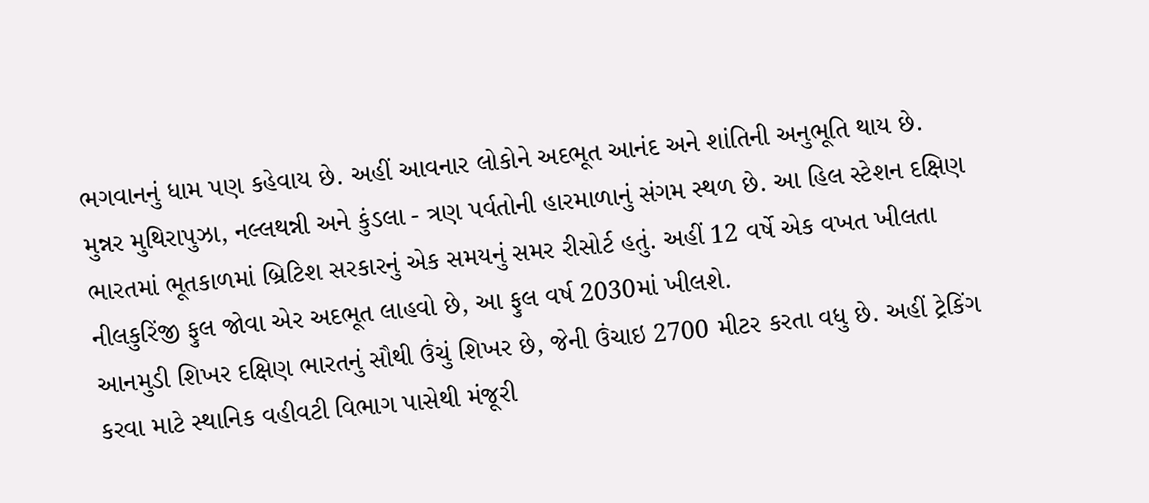ભગવાનનું ધામ પણ કહેવાય છે. અહીં આવનાર લોકોને અદભૂત આનંદ અને શાંતિની અનુભૂતિ થાય છે.
મુન્નર મુથિરાપુઝા, નલ્લથન્ની અને કુંડલા - ત્રણ પર્વતોની હારમાળાનું સંગમ સ્થળ છે. આ હિલ સ્ટેશન દક્ષિણ ભારતમાં ભૂતકાળમાં બ્રિટિશ સરકારનું એક સમયનું સમર રીસોર્ટ હતું. અહીં 12 વર્ષે એક વખત ખીલતા નીલકુરિંજી ફુલ જોવા એર અદભૂત લાહવો છે, આ ફુલ વર્ષ 2030માં ખીલશે.
આનમુડી શિખર દક્ષિણ ભારતનું સૌથી ઉંચું શિખર છે, જેની ઉંચાઇ 2700 મીટર કરતા વધુ છે. અહીં ટ્રેકિંગ કરવા માટે સ્થાનિક વહીવટી વિભાગ પાસેથી મંજૂરી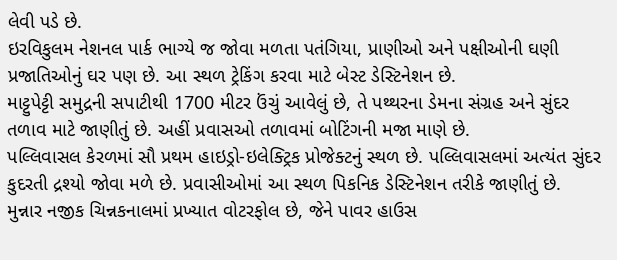લેવી પડે છે.
ઇરવિકુલમ નેશનલ પાર્ક ભાગ્યે જ જોવા મળતા પતંગિયા, પ્રાણીઓ અને પક્ષીઓની ઘણી પ્રજાતિઓનું ઘર પણ છે. આ સ્થળ ટ્રેકિંગ કરવા માટે બેસ્ટ ડેસ્ટિનેશન છે.
માટ્ટુપેટ્ટી સમુદ્રની સપાટીથી 1700 મીટર ઉંચું આવેલું છે, તે પથ્થરના ડેમના સંગ્રહ અને સુંદર તળાવ માટે જાણીતું છે. અહીં પ્રવાસઓ તળાવમાં બોટિંગની મજા માણે છે.
પલ્લિવાસલ કેરળમાં સૌ પ્રથમ હાઇડ્રો-ઇલેક્ટ્રિક પ્રોજેક્ટનું સ્થળ છે. પલ્લિવાસલમાં અત્યંત સુંદર કુદરતી દ્રશ્યો જોવા મળે છે. પ્રવાસીઓમાં આ સ્થળ પિકનિક ડેસ્ટિનેશન તરીકે જાણીતું છે.
મુન્નાર નજીક ચિન્નકનાલમાં પ્રખ્યાત વોટરફોલ છે, જેને પાવર હાઉસ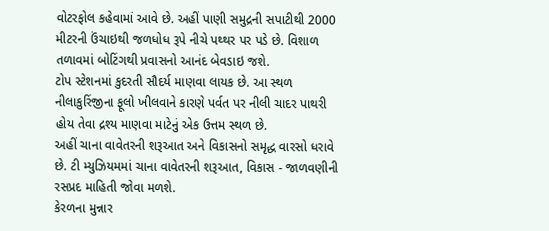વોટરફોલ કહેવામાં આવે છે. અહીં પાણી સમુદ્રની સપાટીથી 2000 મીટરની ઉંચાઇથી જળધોધ રૂપે નીચે પથ્થર પર પડે છે. વિશાળ તળાવમાં બોટિંગથી પ્રવાસનો આનંદ બેવડાઇ જશે.
ટોપ સ્ટેશનમાં કુદરતી સૌદર્ય માણવા લાયક છે. આ સ્થળ નીલાકુરિંજીના ફૂલો ખીલવાને કારણે પર્વત પર નીલી ચાદર પાથરી હોય તેવા દ્રશ્ય માણવા માટેનું એક ઉત્તમ સ્થળ છે.
અહીં ચાના વાવેતરની શરૂઆત અને વિકાસનો સમૃદ્ધ વારસો ધરાવે છે. ટી મ્યુઝિયમમાં ચાના વાવેતરની શરૂઆત, વિકાસ - જાળવણીની રસપ્રદ માહિતી જોવા મળશે.
કેરળના મુન્નાર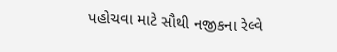પહોચવા માટે સૌથી નજીકના રેલ્વે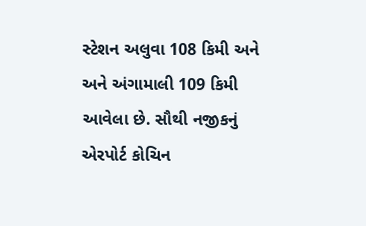સ્ટેશન અલુવા 108 કિમી અને અને અંગામાલી 109 કિમી આવેલા છે. સૌથી નજીકનું એરપોર્ટ કોચિન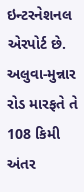ઇન્ટરનેશનલ એરપોર્ટ છે. અલુવા-મુન્નાર રોડ મારફતે તે 108 કિમી અંતર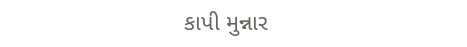કાપી મુન્નાર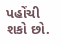પહોંચી શકો છો.